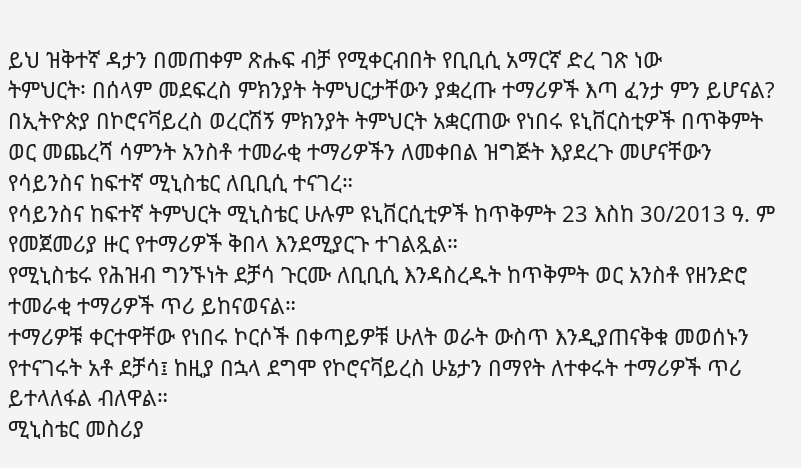ይህ ዝቅተኛ ዳታን በመጠቀም ጽሑፍ ብቻ የሚቀርብበት የቢቢሲ አማርኛ ድረ ገጽ ነው
ትምህርት፡ በሰላም መደፍረስ ምክንያት ትምህርታቸውን ያቋረጡ ተማሪዎች እጣ ፈንታ ምን ይሆናል?
በኢትዮጵያ በኮሮናቫይረስ ወረርሽኝ ምክንያት ትምህርት አቋርጠው የነበሩ ዩኒቨርስቲዎች በጥቅምት ወር መጨረሻ ሳምንት አንስቶ ተመራቂ ተማሪዎችን ለመቀበል ዝግጅት እያደረጉ መሆናቸውን የሳይንስና ከፍተኛ ሚኒስቴር ለቢቢሲ ተናገረ።
የሳይንስና ከፍተኛ ትምህርት ሚኒስቴር ሁሉም ዩኒቨርሲቲዎች ከጥቅምት 23 እስከ 30/2013 ዓ. ም የመጀመሪያ ዙር የተማሪዎች ቅበላ እንደሚያርጉ ተገልጿል።
የሚኒስቴሩ የሕዝብ ግንኙነት ደቻሳ ጉርሙ ለቢቢሲ እንዳስረዱት ከጥቅምት ወር አንስቶ የዘንድሮ ተመራቂ ተማሪዎች ጥሪ ይከናወናል።
ተማሪዎቹ ቀርተዋቸው የነበሩ ኮርሶች በቀጣይዎቹ ሁለት ወራት ውስጥ እንዲያጠናቅቁ መወሰኑን የተናገሩት አቶ ደቻሳ፤ ከዚያ በኋላ ደግሞ የኮሮናቫይረስ ሁኔታን በማየት ለተቀሩት ተማሪዎች ጥሪ ይተላለፋል ብለዋል።
ሚኒስቴር መስሪያ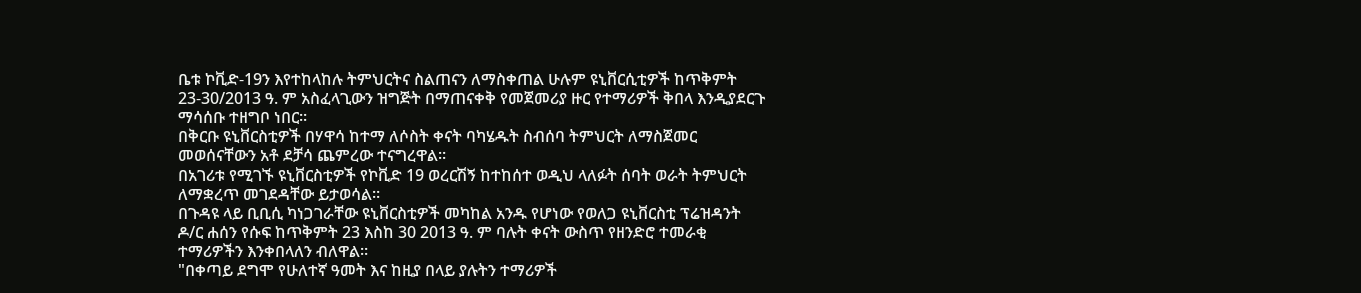ቤቱ ኮቪድ-19ን እየተከላከሉ ትምህርትና ስልጠናን ለማስቀጠል ሁሉም ዩኒቨርሲቲዎች ከጥቅምት 23-30/2013 ዓ. ም አስፈላጊውን ዝግጅት በማጠናቀቅ የመጀመሪያ ዙር የተማሪዎች ቅበላ እንዲያደርጉ ማሳሰቡ ተዘግቦ ነበር።
በቅርቡ ዩኒቨርስቲዎች በሃዋሳ ከተማ ለሶስት ቀናት ባካሄዱት ስብሰባ ትምህርት ለማስጀመር መወሰናቸውን አቶ ደቻሳ ጨምረው ተናግረዋል።
በአገሪቱ የሚገኙ ዩኒቨርስቲዎች የኮቪድ 19 ወረርሽኝ ከተከሰተ ወዲህ ላለፉት ሰባት ወራት ትምህርት ለማቋረጥ መገደዳቸው ይታወሳል።
በጉዳዩ ላይ ቢቢሲ ካነጋገራቸው ዩኒቨርስቲዎች መካከል አንዱ የሆነው የወለጋ ዩኒቨርስቲ ፕሬዝዳንት ዶ/ር ሐሰን የሱፍ ከጥቅምት 23 እስከ 30 2013 ዓ. ም ባሉት ቀናት ውስጥ የዘንድሮ ተመራቂ ተማሪዎችን እንቀበላለን ብለዋል።
"በቀጣይ ደግሞ የሁለተኛ ዓመት እና ከዚያ በላይ ያሉትን ተማሪዎች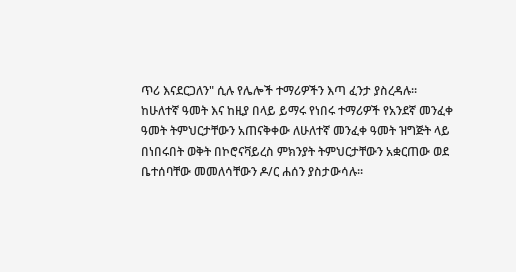ጥሪ እናደርጋለን" ሲሉ የሌሎች ተማሪዎችን እጣ ፈንታ ያስረዳሉ።
ከሁለተኛ ዓመት እና ከዚያ በላይ ይማሩ የነበሩ ተማሪዎች የአንደኛ መንፈቀ ዓመት ትምህርታቸውን አጠናቅቀው ለሁለተኛ መንፈቀ ዓመት ዝግጅት ላይ በነበሩበት ወቅት በኮሮናቫይረስ ምክንያት ትምህርታቸውን አቋርጠው ወደ ቤተሰባቸው መመለሳቸውን ዶ/ር ሐሰን ያስታውሳሉ።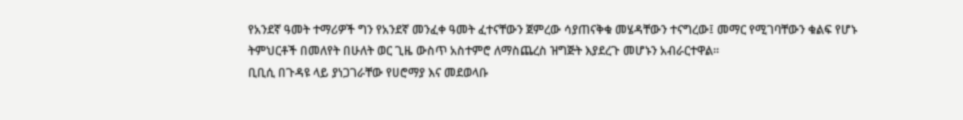የአንደኛ ዓመት ተማሪዎች ግን የአንደኛ መንፈቀ ዓመት ፈተናቸውን ጀምረው ሳያጠናቅቁ መሄዳቸውን ተናግረው፤ መማር የሚገባቸውን ቁልፍ የሆኑ ትምህርቶች በመለየት በሁለት ወር ጊዜ ውስጥ አስተምሮ ለማስጨረስ ዝግጅት እያደረጉ መሆኑን አብራርተዋል።
ቢቢሲ በጉዳዩ ላይ ያነጋገራቸው የሀሮማያ እና መደወላቡ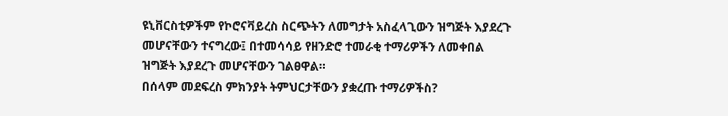ዩኒቨርስቲዎችም የኮሮናቫይረስ ስርጭትን ለመግታት አስፈላጊውን ዝግጅት እያደረጉ መሆናቸውን ተናግረው፤ በተመሳሳይ የዘንድሮ ተመራቂ ተማሪዎችን ለመቀበል ዝግጅት እያደረጉ መሆናቸውን ገልፀዋል።
በሰላም መደፍረስ ምክንያት ትምህርታቸውን ያቋረጡ ተማሪዎችስ?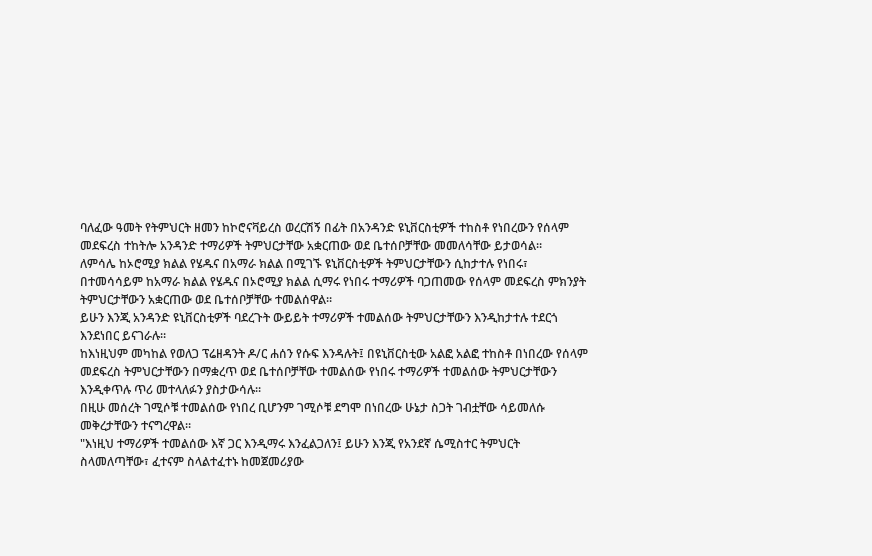ባለፈው ዓመት የትምህርት ዘመን ከኮሮናቫይረስ ወረርሽኝ በፊት በአንዳንድ ዩኒቨርስቲዎች ተከስቶ የነበረውን የሰላም መደፍረስ ተከትሎ አንዳንድ ተማሪዎች ትምህርታቸው አቋርጠው ወደ ቤተሰቦቻቸው መመለሳቸው ይታወሳል።
ለምሳሌ ከኦሮሚያ ክልል የሄዱና በአማራ ክልል በሚገኙ ዩኒቨርስቲዎች ትምህርታቸውን ሲከታተሉ የነበሩ፣ በተመሳሳይም ከአማራ ክልል የሄዱና በኦሮሚያ ክልል ሲማሩ የነበሩ ተማሪዎች ባጋጠመው የሰላም መደፍረስ ምክንያት ትምህርታቸውን አቋርጠው ወደ ቤተሰቦቻቸው ተመልሰዋል።
ይሁን እንጂ አንዳንድ ዩኒቨርስቲዎች ባደረጉት ውይይት ተማሪዎች ተመልሰው ትምህርታቸውን እንዲከታተሉ ተደርጎ እንደነበር ይናገራሉ።
ከእነዚህም መካከል የወለጋ ፕሬዘዳንት ዶ/ር ሐሰን የሱፍ እንዳሉት፤ በዩኒቨርስቲው አልፎ አልፎ ተከስቶ በነበረው የሰላም መደፍረስ ትምህርታቸውን በማቋረጥ ወደ ቤተሰቦቻቸው ተመልሰው የነበሩ ተማሪዎች ተመልሰው ትምህርታቸውን እንዲቀጥሉ ጥሪ መተላለፉን ያስታውሳሉ።
በዚሁ መሰረት ገሚሶቹ ተመልሰው የነበረ ቢሆንም ገሚሶቹ ደግሞ በነበረው ሁኔታ ስጋት ገብቷቸው ሳይመለሱ መቅረታቸውን ተናግረዋል።
"እነዚህ ተማሪዎች ተመልሰው እኛ ጋር እንዲማሩ እንፈልጋለን፤ ይሁን እንጂ የአንደኛ ሴሚስተር ትምህርት ስላመለጣቸው፣ ፈተናም ስላልተፈተኑ ከመጀመሪያው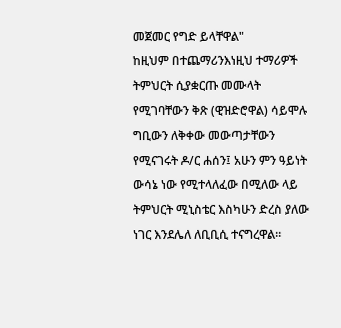መጀመር የግድ ይላቸዋል"
ከዚህም በተጨማሪንእነዚህ ተማሪዎች ትምህርት ሲያቋርጡ መሙላት የሚገባቸውን ቅጽ (ዊዝድሮዋል) ሳይሞሉ ግቢውን ለቅቀው መውጣታቸውን የሚናገሩት ዶ/ር ሐሰን፤ አሁን ምን ዓይነት ውሳኔ ነው የሚተላለፈው በሚለው ላይ ትምህርት ሚኒስቴር እስካሁን ድረስ ያለው ነገር እንደሌለ ለቢቢሲ ተናግረዋል።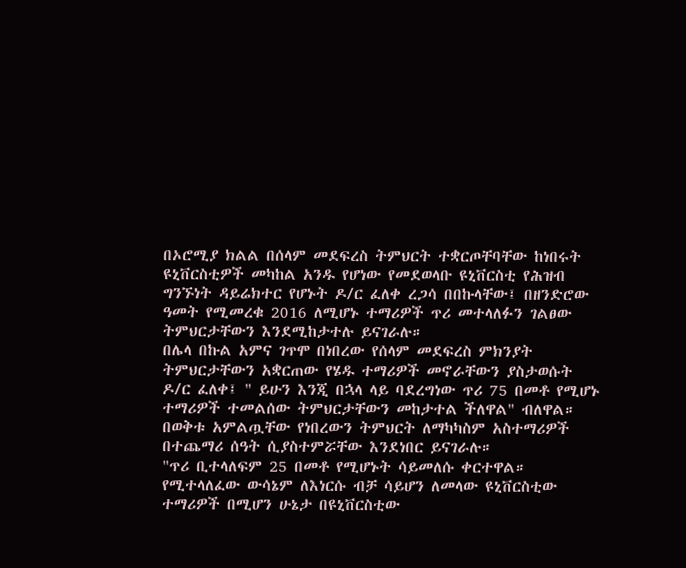በኦሮሚያ ክልል በሰላም መደፍረስ ትምህርት ተቋርጦቸባቸው ከነበሩት ዩኒቨርስቲዎች መካከል አንዱ የሆነው የመደወላቡ ዩኒቨርስቲ የሕዝብ ግንኙነት ዳይሬክተር የሆኑት ዶ/ር ፈለቀ ረጋሳ በበኩላቸው፤ በዘንድሮው ዓመት የሚመረቁ 2016 ለሚሆኑ ተማሪዎች ጥሪ መተላለፉን ገልፀው ትምህርታቸውን እንደሚከታተሉ ይናገራሉ።
በሌላ በኩል አምና ገጥሞ በነበረው የሰላም መደፍረስ ምክንያት ትምህርታቸውን አቋርጠው የሄዱ ተማሪዎች መኖራቸውን ያስታወሱት ዶ/ር ፈለቀ፤ " ይሁን እንጂ በኋላ ላይ ባደረግነው ጥሪ 75 በመቶ የሚሆኑ ተማሪዎች ተመልሰው ትምህርታቸውን መከታተል ችለዋል" ብለዋል።
በወቅቱ አምልጧቸው የነበረውን ትምህርት ለማካካስም አስተማሪዎች በተጨማሪ ሰዓት ሲያስተምሯቸው እንደነበር ይናገራሉ።
"ጥሪ ቢተላለፍም 25 በመቶ የሚሆኑት ሳይመለሱ ቀርተዋል። የሚተላለፈው ውሳኔም ለእነርሱ ብቻ ሳይሆን ለመላው ዩኒቨርስቲው ተማሪዎች በሚሆን ሁኔታ በዩኒቨርስቲው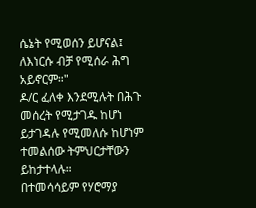ሴኔት የሚወሰን ይሆናል፤ ለእነርሱ ብቻ የሚሰራ ሕግ አይኖርም።"
ዶ/ር ፈለቀ እንደሚሉት በሕጉ መሰረት የሚታገዱ ከሆነ ይታገዳሉ የሚመለሱ ከሆነም ተመልሰው ትምህርታቸውን ይከታተላሉ።
በተመሳሳይም የሃሮማያ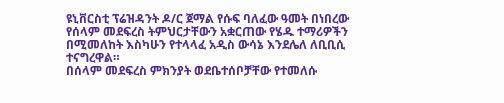ዩኒቨርስቲ ፕሬዝዳንት ዶ/ር ጀማል የሱፍ ባለፈው ዓመት በነበረው የሰላም መደፍረስ ትምህርታቸውን አቋርጠው የሄዱ ተማሪዎችን በሚመለከት እስካሁን የተላላፈ አዲስ ውሳኔ እንደሌለ ለቢቢሲ ተናግረዋል።
በሰላም መደፍረስ ምክንያት ወደቤተሰቦቻቸው የተመለሱ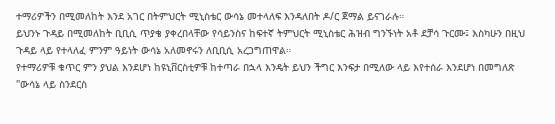ተማሪዎችን በሚመለከት እንደ አገር በትምህርት ሚኒስቴር ውሳኔ መተላለፍ እንዳለበት ዶ/ር ጀማል ይናገራሉ።
ይህንኑ ጉዳይ በሚመለከት ቢቢሲ ጥያቄ ያቀረበላቸው የሳይንስና ከፍተኛ ትምህርት ሚኒስቴር ሕዝብ ግንኙነት አቶ ደቻሳ ጉርሙ፤ እስካሁን በዚህ ጉዳይ ላይ የተላለፈ ምንም ዓይነት ውሳኔ አለመኖሩን ለቢቢሲ አረጋግጠዋል።
የተማሪዎቹ ቁጥር ምን ያህል እንደሆነ ከዩኒቨርስቲዎቹ ከተጣራ በኋላ እንዴት ይህን ችግር እንፍታ በሚለው ላይ እየተሰራ እንደሆነ በመግለጽ "ውሳኔ ላይ ስንደርስ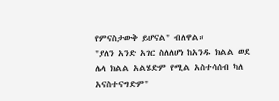የምናስታውቅ ይሆናል" ብለዋል።
"ያለን አንድ አገር ስለለሆነ ከአንዱ ክልል ወደ ሌላ ክልል አልሄድም የሚል አስተሳሰብ ካለ አናስተናግድም"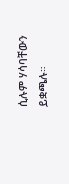ሲሉም ሃሳባቸውን ይቋጫሉ።